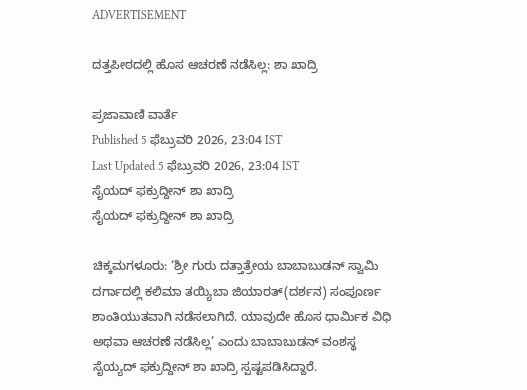ADVERTISEMENT

ದತ್ತಪೀಠದಲ್ಲಿ ಹೊಸ ಆಚರಣೆ ನಡೆಸಿಲ್ಲ: ಶಾ ಖಾದ್ರಿ

ಪ್ರಜಾವಾಣಿ ವಾರ್ತೆ
Published 5 ಫೆಬ್ರುವರಿ 2026, 23:04 IST
Last Updated 5 ಫೆಬ್ರುವರಿ 2026, 23:04 IST
ಸೈಯದ್ ಫಕ್ರುದ್ದೀನ್ ಶಾ ಖಾದ್ರಿ
ಸೈಯದ್ ಫಕ್ರುದ್ದೀನ್ ಶಾ ಖಾದ್ರಿ

ಚಿಕ್ಕಮಗಳೂರು: ‘ಶ್ರೀ ಗುರು ದತ್ತಾತ್ರೇಯ ಬಾಬಾಬುಡನ್ ಸ್ವಾಮಿ ದರ್ಗಾದಲ್ಲಿ ಕಲಿಮಾ ತಯ್ಯಿಬಾ ಜಿಯಾರತ್(ದರ್ಶನ) ಸಂಪೂರ್ಣ ಶಾಂತಿಯುತವಾಗಿ ನಡೆಸಲಾಗಿದೆ. ಯಾವುದೇ ಹೊಸ ಧಾರ್ಮಿಕ ವಿಧಿ ಅಥವಾ ಆಚರಣೆ ನಡೆಸಿಲ್ಲ’ ಎಂದು ಬಾಬಾಬುಡನ್ ವಂಶಸ್ಥ ಸೈಯ್ಯದ್ ಫಕ್ರುದ್ದೀನ್ ಶಾ ಖಾದ್ರಿ ಸ್ಪಷ್ಟಪಡಿಸಿದ್ದಾರೆ.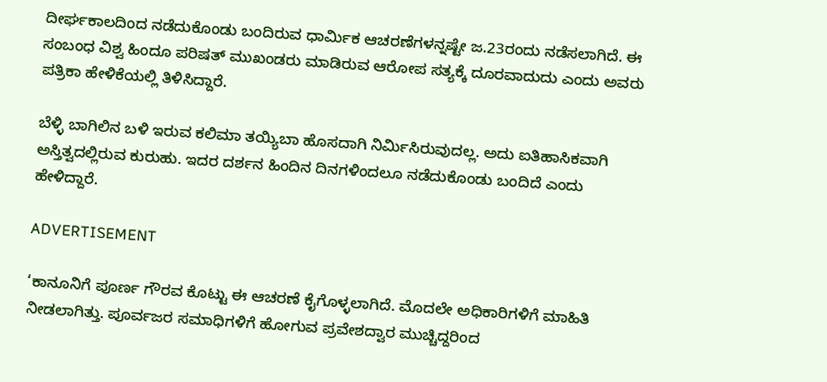ದೀರ್ಘಕಾಲದಿಂದ ನಡೆದುಕೊಂಡು ಬಂದಿರುವ ಧಾರ್ಮಿಕ ಆಚರಣೆಗಳನ್ನಷ್ಟೇ ಜ.23ರಂದು ನಡೆಸಲಾಗಿದೆ. ಈ ಸಂಬಂಧ ವಿಶ್ವ ಹಿಂದೂ ಪರಿಷತ್ ಮುಖಂಡರು ಮಾಡಿರುವ ಆರೋಪ ಸತ್ಯಕ್ಕೆ ದೂರವಾದುದು ಎಂದು ಅವರು ಪತ್ರಿಕಾ ಹೇಳಿಕೆಯಲ್ಲಿ ತಿಳಿಸಿದ್ದಾರೆ.

ಬೆಳ್ಳಿ ಬಾಗಿಲಿನ ಬಳಿ ಇರುವ ಕಲಿಮಾ ತಯ್ಯಿಬಾ ಹೊಸದಾಗಿ ನಿರ್ಮಿಸಿರುವುದಲ್ಲ. ಅದು ಐತಿಹಾಸಿಕವಾಗಿ ಅಸ್ತಿತ್ವದಲ್ಲಿರುವ ಕುರುಹು. ಇದರ ದರ್ಶನ ಹಿಂದಿನ ದಿನಗಳಿಂದಲೂ ನಡೆದುಕೊಂಡು ಬಂದಿದೆ ಎಂದು ಹೇಳಿದ್ದಾರೆ.

ADVERTISEMENT

‘ಕಾನೂನಿಗೆ ಪೂರ್ಣ ಗೌರವ ಕೊಟ್ಟು ಈ ಆಚರಣೆ ಕೈಗೊಳ್ಳಲಾಗಿದೆ. ಮೊದಲೇ ಅಧಿಕಾರಿಗಳಿಗೆ ಮಾಹಿತಿ ನೀಡಲಾಗಿತ್ತು. ಪೂರ್ವಜರ ಸಮಾಧಿಗಳಿಗೆ ಹೋಗುವ ಪ್ರವೇಶದ್ವಾರ ಮುಚ್ಚಿದ್ದರಿಂದ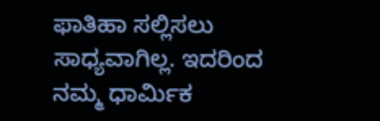ಫಾತಿಹಾ ಸಲ್ಲಿಸಲು ಸಾಧ್ಯವಾಗಿಲ್ಲ. ಇದರಿಂದ ನಮ್ಮ ಧಾರ್ಮಿಕ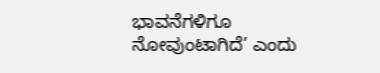ಭಾವನೆಗಳಿಗೂ ನೋವುಂಟಾಗಿದೆ’ ಎಂದು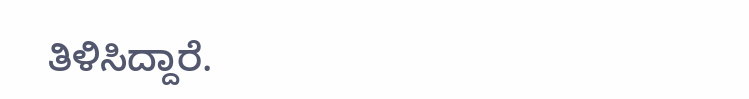ತಿಳಿಸಿದ್ದಾರೆ.